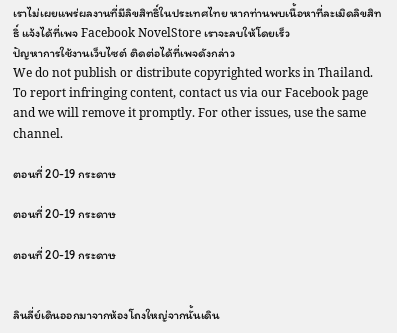เราไม่เผยแพร่ผลงานที่มีลิขสิทธิ์ในประเทศไทย หากท่านพบเนื้อหาที่ละเมิดลิขสิทธิ์ แจ้งได้ที่เพจ Facebook NovelStore เราจะลบให้โดยเร็ว
ปัญหาการใช้งานเว็บไซต์ ติดต่อได้ที่เพจดังกล่าว
We do not publish or distribute copyrighted works in Thailand. To report infringing content, contact us via our Facebook page and we will remove it promptly. For other issues, use the same channel.

ตอนที่ 20-19 กระดาษ

ตอนที่ 20-19 กระดาษ

ตอนที่ 20-19 กระดาษ


ลินลี่ย์เดินออกมาจากห้องโถงใหญ่จากนั้นเดิน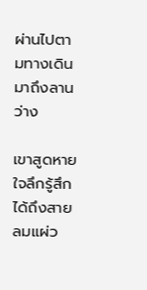ผ่านไปตามทางเดินมาถึงลานว่าง

เขาสูดหายใจลึกรู้สึกได้ถึงสายลมแผ่ว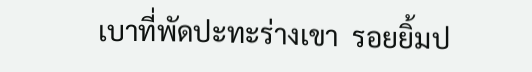เบาที่พัดปะทะร่างเขา  รอยยิ้มป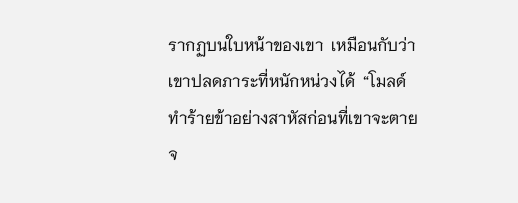รากฏบนใบหน้าของเขา  เหมือนกับว่าเขาปลดภาระที่หนักหน่วงได้  “โมลด์ทำร้ายข้าอย่างสาหัสก่อนที่เขาจะตายจ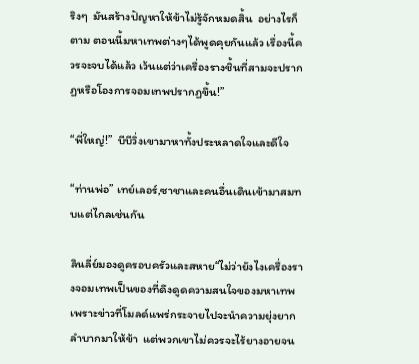ริงๆ  มันสร้างปัญหาให้ข้าไม่รู้จักหมดสิ้น  อย่างไรก็ตาม ตอนนี้มหาเทพต่างๆได้พูดคุยกันแล้ว เรื่องนี้ควรจะจบได้แล้ว เว้นแต่ว่าเครื่องรางชิ้นที่สามจะปรากฏหรือโองการจอมเทพปรากฏขึ้น!”

“พี่ใหญ่!”  บีบีวิ่งเขามาหาทั้งประหลาดใจและดีใจ

“ท่านพ่อ” เทย์เลอร์,ซาชาและคนอื่นเดินเข้ามาสมทบแต่ไกลเช่นกัน

ลินลี่ย์มองดูครอบครัวและสหาย“ไม่ว่ายังไงเครื่องรางจอมเทพเป็นของที่ดึงดูดความสนใจของมหาเทพ เพราะข่าวที่โมลด์แพร่กระจายไปจะนำความยุ่งยากลำบากมาให้ข้า  แต่พวกเขาไม่ควรจะไร้ยางอายจน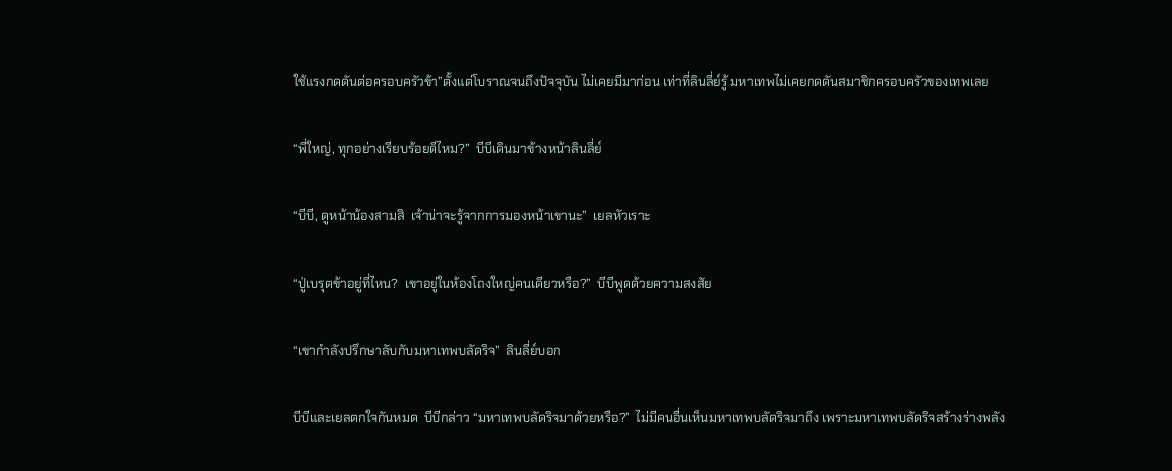ใช้แรงกดดันต่อครอบครัวข้า”ตั้งแต่โบราณจนถึงปัจจุบัน ไม่เคยมีมาก่อน เท่าที่ลินลี่ย์รู้ มหาเทพไม่เคยกดดันสมาชิกครอบครัวของเทพเลย

“พี่ใหญ่, ทุกอย่างเรียบร้อยดีไหม?”  บีบีเดินมาข้างหน้าลินลี่ย์

“บีบี, ดูหน้าน้องสามสิ  เจ้าน่าจะรู้จากการมองหน้าเขานะ”  เยลหัวเราะ

“ปู่เบรุตข้าอยู่ที่ไหน?  เขาอยู่ในห้องโถงใหญ่คนเดียวหรือ?”  บีบีพูดด้วยความสงสัย

“เขากำลังปรึกษาลับกับมหาเทพบลัดริจ”  ลินลี่ย์บอก

บีบีและเยลตกใจกันหมด  บีบีกล่าว “มหาเทพบลัดริจมาด้วยหรือ?”  ไม่มีคนอื่นเห็นมหาเทพบลัดริจมาถึง เพราะมหาเทพบลัดริจสร้างร่างพลัง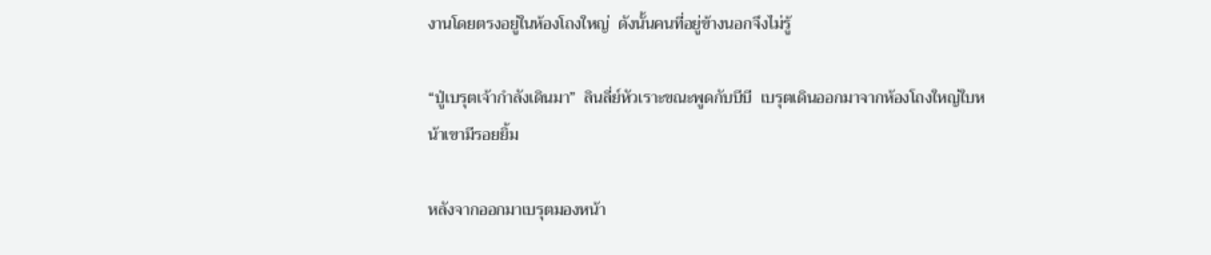งานโดยตรงอยู่ในห้องโถงใหญ่  ดังนั้นคนที่อยู่ข้างนอกจึงไม่รู้

“ปู่เบรุตเจ้ากำลังเดินมา”  ลินลี่ย์หัวเราะขณะพูดกับบีบี  เบรุตเดินออกมาจากห้องโถงใหญ่ใบหน้าเขามีรอยยิ้ม

หลังจากออกมาเบรุตมองหน้า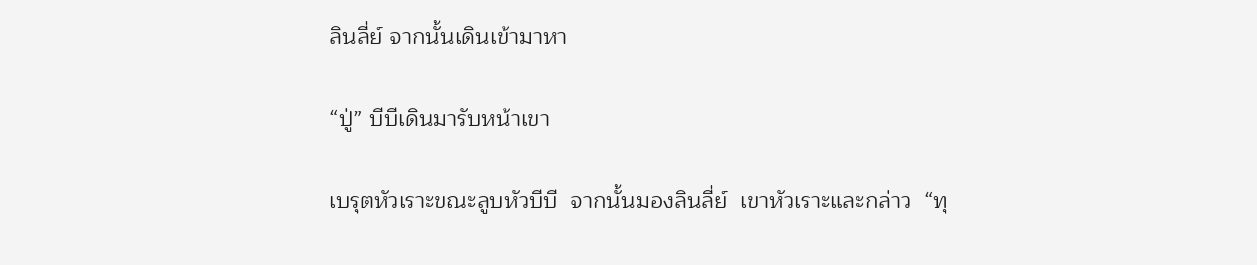ลินลี่ย์ จากนั้นเดินเข้ามาหา

“ปู่” บีบีเดินมารับหน้าเขา

เบรุตหัวเราะขณะลูบหัวบีบี  จากนั้นมองลินลี่ย์  เขาหัวเราะและกล่าว  “ทุ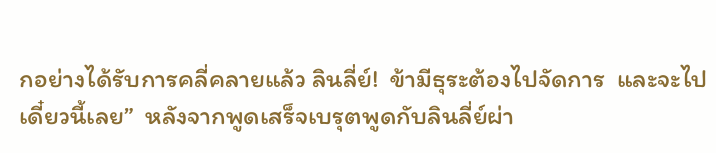กอย่างได้รับการคลี่คลายแล้ว ลินลี่ย์!  ข้ามีธุระต้องไปจัดการ  และจะไปเดี๋ยวนี้เลย”  หลังจากพูดเสร็จเบรุตพูดกับลินลี่ย์ผ่า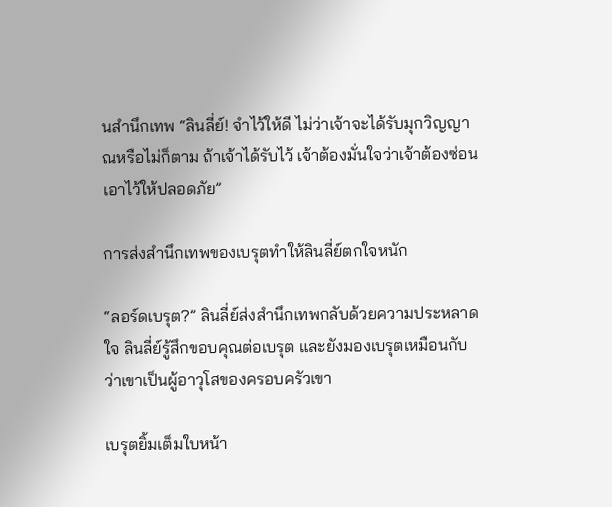นสำนึกเทพ “ลินลี่ย์! จำไว้ให้ดี ไม่ว่าเจ้าจะได้รับมุกวิญญาณหรือไม่ก็ตาม ถ้าเจ้าได้รับไว้ เจ้าต้องมั่นใจว่าเจ้าต้องซ่อนเอาไว้ให้ปลอดภัย”

การส่งสำนึกเทพของเบรุตทำให้ลินลี่ย์ตกใจหนัก

“ลอร์ดเบรุต?” ลินลี่ย์ส่งสำนึกเทพกลับด้วยความประหลาดใจ ลินลี่ย์รู้สึกขอบคุณต่อเบรุต และยังมองเบรุตเหมือนกับว่าเขาเป็นผู้อาวุโสของครอบครัวเขา

เบรุตยิ้มเต็มใบหน้า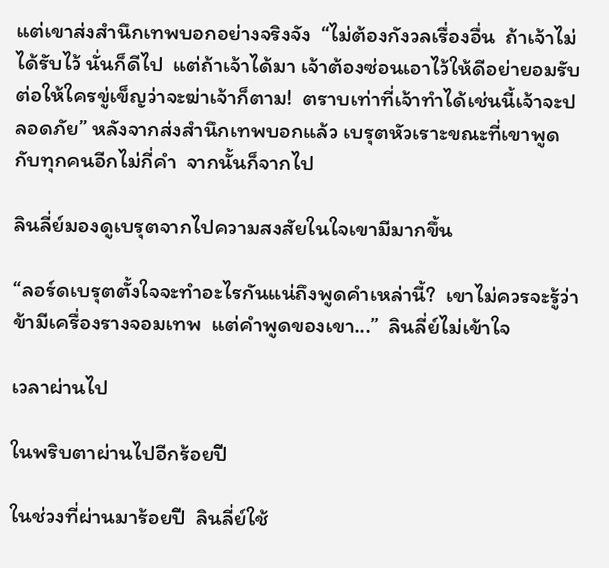แต่เขาส่งสำนึกเทพบอกอย่างจริงจัง  “ไม่ต้องกังวลเรื่องอื่น  ถ้าเจ้าไม่ได้รับไว้ นั่นก็ดีไป  แต่ถ้าเจ้าได้มา เจ้าต้องซ่อนเอาไว้ให้ดีอย่ายอมรับ ต่อให้ใครขู่เข็ญว่าจะฆ่าเจ้าก็ตาม!  ตราบเท่าที่เจ้าทำได้เช่นนี้เจ้าจะปลอดภัย” หลังจากส่งสำนึกเทพบอกแล้ว เบรุตหัวเราะขณะที่เขาพูดกับทุกคนอีกไม่กี่คำ  จากนั้นก็จากไป

ลินลี่ย์มองดูเบรุตจากไปความสงสัยในใจเขามีมากขึ้น

“ลอร์ดเบรุตตั้งใจจะทำอะไรกันแน่ถึงพูดคำเหล่านี้?  เขาไม่ควรจะรู้ว่าข้ามีเครื่องรางจอมเทพ  แต่คำพูดของเขา...”  ลินลี่ย์ไม่เข้าใจ

เวลาผ่านไป

ในพริบตาผ่านไปอีกร้อยปี

ในช่วงที่ผ่านมาร้อยปี  ลินลี่ย์ใช้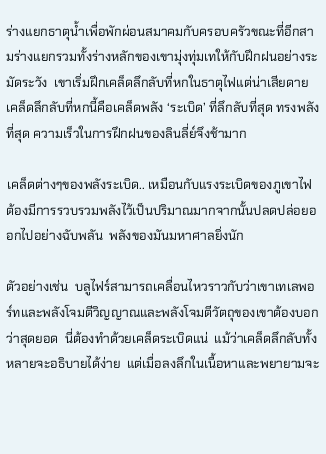ร่างแยกธาตุน้ำเพื่อพักผ่อนสมาคมกับครอบครัวขณะที่อีกสามร่างแยกรวมทั้งร่างหลักของเขามุ่งทุ่มเทให้กับฝึกฝนอย่างระมัดระวัง  เขาเริ่มฝึกเคล็ดลึกลับที่หกในธาตุไฟแต่น่าเสียดาย เคล็ดลึกลับที่หกนี้คือเคล็ดพลัง ‘ระเบิด’ ที่ลึกลับที่สุด ทรงพลังที่สุด ความเร็วในการฝึกฝนของลินลี่ย์จึงช้ามาก

เคล็ดต่างๆของพลังระเบิด.. เหมือนกับแรงระเบิดของภูเขาไฟ ต้องมีการรวบรวมพลังไว้เป็นปริมาณมากจากนั้นปลดปล่อยออกไปอย่างฉับพลัน  พลังของมันมหาศาลยิ่งนัก

ตัวอย่างเช่น  บลูไฟร์สามารถเคลื่อนไหวราวกับว่าเขาเทเลพอร์ทและพลังโจมตีวิญญาณและพลังโจมตีวัตถุของเขาต้องบอกว่าสุดยอด  นี่ต้องทำด้วยเคล็ดระเบิดแน่  แม้ว่าเคล็ดลึกลับทั้งหลายจะอธิบายได้ง่าย  แต่เมื่อลงลึกในเนื้อหาและพยายามจะ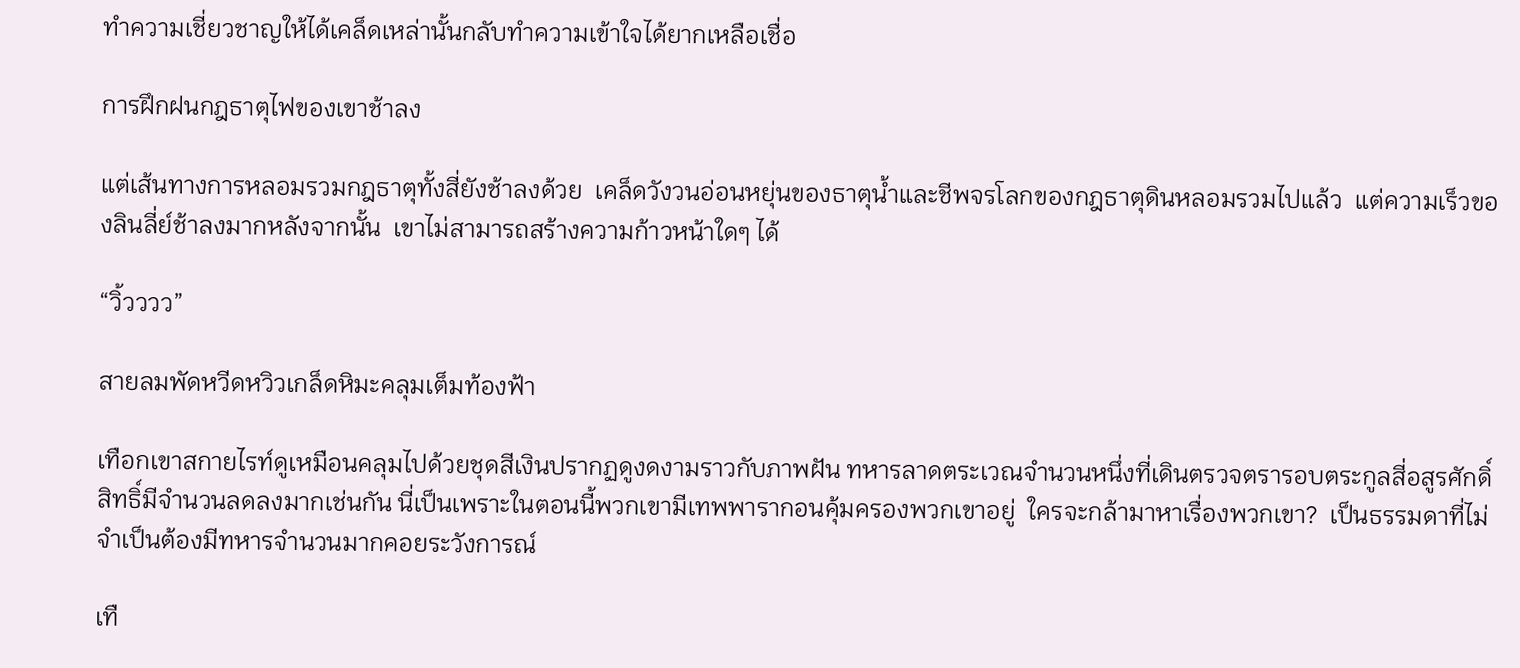ทำความเชี่ยวชาญให้ได้เคล็ดเหล่านั้นกลับทำความเข้าใจได้ยากเหลือเชื่อ

การฝึกฝนกฎธาตุไฟของเขาช้าลง

แต่เส้นทางการหลอมรวมกฎธาตุทั้งสี่ยังช้าลงด้วย  เคล็ดวังวนอ่อนหยุ่นของธาตุน้ำและชีพจรโลกของกฎธาตุดินหลอมรวมไปแล้ว  แต่ความเร็วของลินลี่ย์ช้าลงมากหลังจากนั้น  เขาไม่สามารถสร้างความก้าวหน้าใดๆ ได้

“วิ้วววว”

สายลมพัดหวีดหวิวเกล็ดหิมะคลุมเต็มท้องฟ้า

เทือกเขาสกายไรท์ดูเหมือนคลุมไปด้วยชุดสีเงินปรากฏดูงดงามราวกับภาพฝัน ทหารลาดตระเวณจำนวนหนึ่งที่เดินตรวจตรารอบตระกูลสี่อสูรศักดิ์สิทธิ์มีจำนวนลดลงมากเช่นกัน นี่เป็นเพราะในตอนนี้พวกเขามีเทพพารากอนคุ้มครองพวกเขาอยู่  ใครจะกล้ามาหาเรื่องพวกเขา?  เป็นธรรมดาที่ไม่จำเป็นต้องมีทหารจำนวนมากคอยระวังการณ์

เทื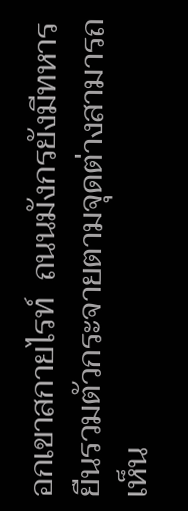อกเขาสกายไรท์  ถนนมังกรยังมีทหารยืนรวมตัวกระจายตามจุดต่างสามารถเห็น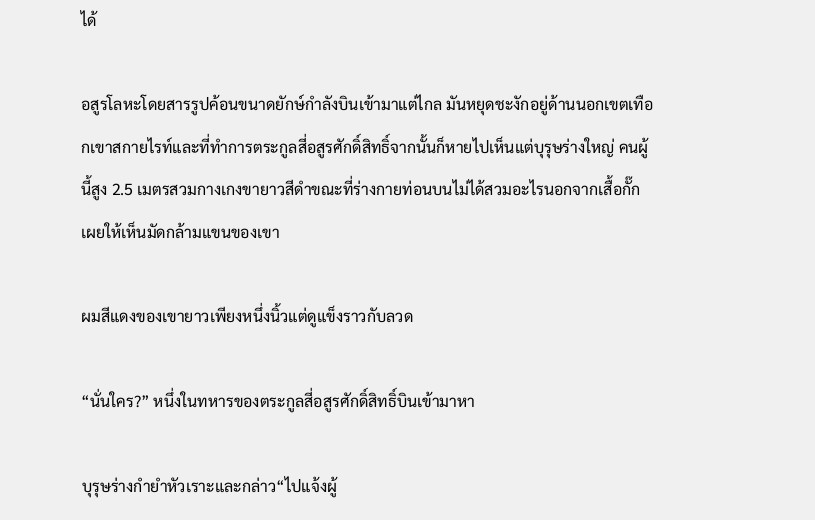ได้

อสูรโลหะโดยสารรูปค้อนขนาดยักษ์กำลังบินเข้ามาแต่ไกล มันหยุดชะงักอยู่ด้านนอกเขตเทือกเขาสกายไรท์และที่ทำการตระกูลสี่อสูรศักดิ์สิทธิ์จากนั้นก็หายไปเห็นแต่บุรุษร่างใหญ่ คนผู้นี้สูง 2.5 เมตรสวมกางเกงขายาวสีดำขณะที่ร่างกายท่อนบนไม่ได้สวมอะไรนอกจากเสื้อกั๊กเผยให้เห็นมัดกล้ามแขนของเขา

ผมสีแดงของเขายาวเพียงหนึ่งนิ้วแต่ดูแข็งราวกับลวด

“นั่นใคร?” หนึ่งในทหารของตระกูลสี่อสูรศักดิ์สิทธิ์บินเข้ามาหา

บุรุษร่างกำยำหัวเราะและกล่าว“ไปแจ้งผู้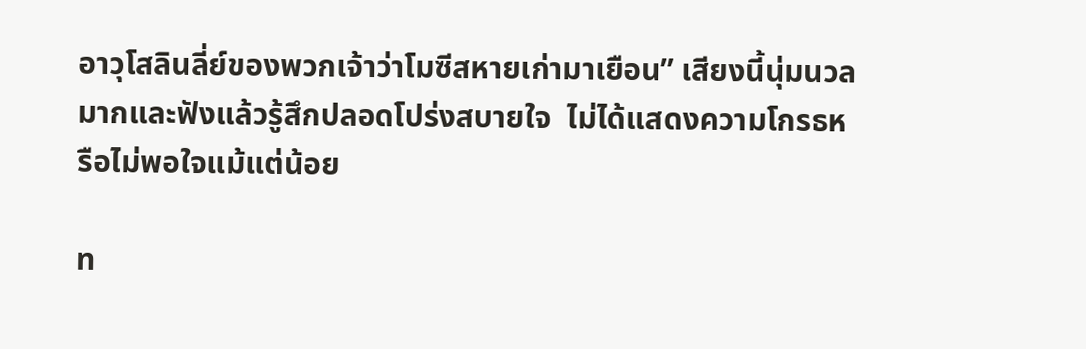อาวุโสลินลี่ย์ของพวกเจ้าว่าโมซีสหายเก่ามาเยือน” เสียงนี้นุ่มนวลมากและฟังแล้วรู้สึกปลอดโปร่งสบายใจ  ไม่ได้แสดงความโกรธหรือไม่พอใจแม้แต่น้อย

ท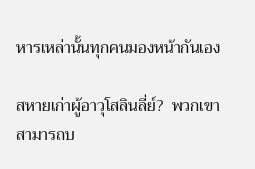หารเหล่านั้นทุกคนมองหน้ากันเอง

สหายเก่าผู้อาวุโสลินลี่ย์?  พวกเขาสามารถบ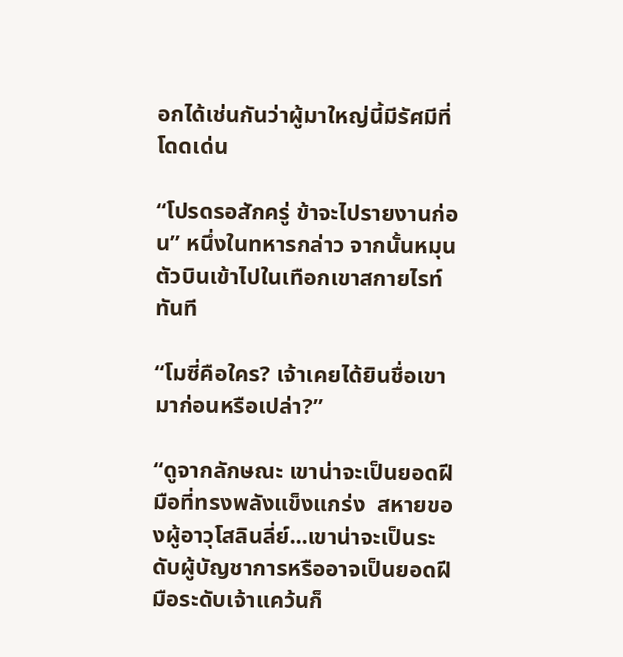อกได้เช่นกันว่าผู้มาใหญ่นี้มีรัศมีที่โดดเด่น

“โปรดรอสักครู่ ข้าจะไปรายงานก่อน” หนึ่งในทหารกล่าว จากนั้นหมุนตัวบินเข้าไปในเทือกเขาสกายไรท์ทันที

“โมซี่คือใคร? เจ้าเคยได้ยินชื่อเขามาก่อนหรือเปล่า?”

“ดูจากลักษณะ เขาน่าจะเป็นยอดฝีมือที่ทรงพลังแข็งแกร่ง  สหายของผู้อาวุโสลินลี่ย์...เขาน่าจะเป็นระดับผู้บัญชาการหรืออาจเป็นยอดฝีมือระดับเจ้าแคว้นก็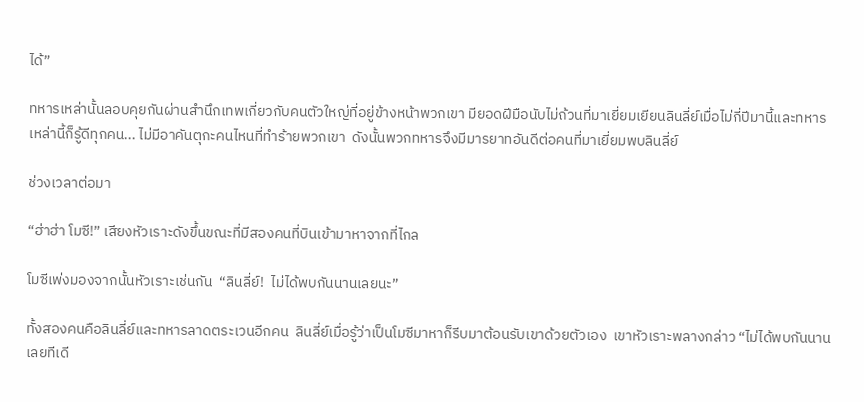ได้”

ทหารเหล่านั้นลอบคุยกันผ่านสำนึกเทพเกี่ยวกับคนตัวใหญ่ที่อยู่ข้างหน้าพวกเขา มียอดฝีมือนับไม่ถ้วนที่มาเยี่ยมเยียนลินลี่ย์เมื่อไม่กี่ปีมานี้และทหารเหล่านี้ก็รู้ดีทุกคน... ไม่มีอาคันตุกะคนไหนที่ทำร้ายพวกเขา  ดังนั้นพวกทหารจึงมีมารยาทอันดีต่อคนที่มาเยี่ยมพบลินลี่ย์

ช่วงเวลาต่อมา

“ฮ่าฮ่า โมซี!” เสียงหัวเราะดังขึ้นขณะที่มีสองคนที่บินเข้ามาหาจากที่ไกล

โมซีเพ่งมองจากนั้นหัวเราะเช่นกัน  “ลินลี่ย์!  ไม่ได้พบกันนานเลยนะ”

ทั้งสองคนคือลินลี่ย์และทหารลาดตระเวนอีกคน  ลินลี่ย์เมื่อรู้ว่าเป็นโมซีมาหาก็รีบมาต้อนรับเขาด้วยตัวเอง  เขาหัวเราะพลางกล่าว “ไม่ได้พบกันนานเลยทีเดี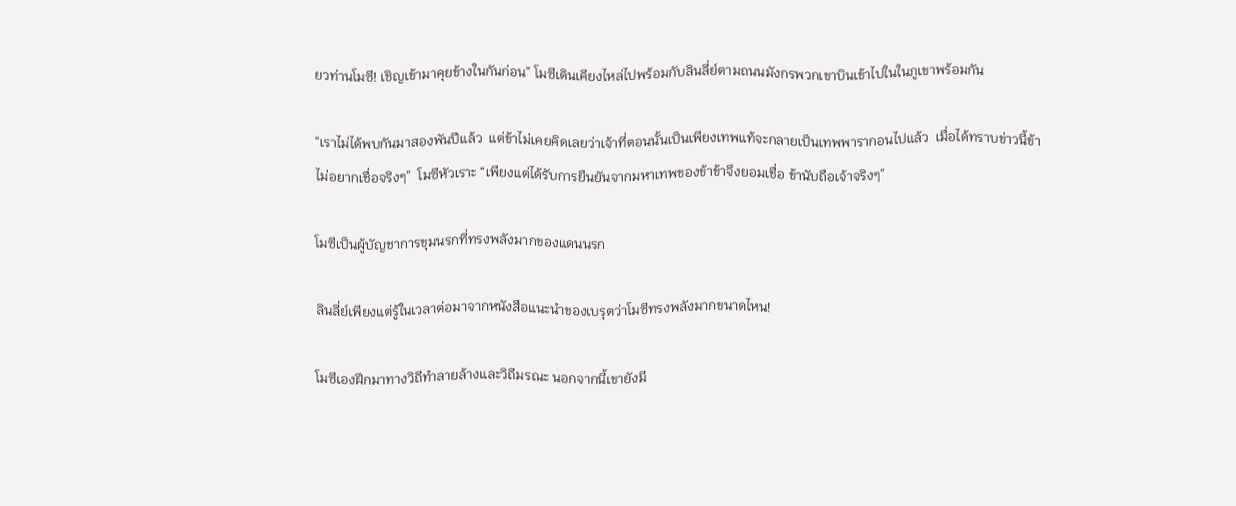ยวท่านโมซี! เชิญเข้ามาคุยข้างในกันก่อน” โมซีเดินเคียงไหล่ไปพร้อมกับลินลี่ย์ตามถนนมังกรพวกเขาบินเข้าไปในในภูเขาพร้อมกัน

“เราไม่ได้พบกันมาสองพันปีแล้ว  แต่ข้าไม่เคยคิดเลยว่าเจ้าที่ตอนนั้นเป็นเพียงเทพแท้จะกลายเป็นเทพพารากอนไปแล้ว  เมื่อได้ทราบข่าวนี้ข้าไม่อยากเชื่อจริงๆ”  โมซีหัวเราะ “เพียงแต่ได้รับการยืนยันจากมหาเทพของข้าข้าจึงยอมเชื่อ ข้านับถือเจ้าจริงๆ”

โมซีเป็นผู้บัญชาการขุมนรกที่ทรงพลังมากของแดนนรก

ลินลี่ย์เพียงแต่รู้ในเวลาต่อมาจากหนังสือแนะนำของเบรุตว่าโมซีทรงพลังมากขนาดไหน!

โมซีเองฝึกมาทางวิถีทำลายล้างและวิถีมรณะ นอกจากนี้เขายังมี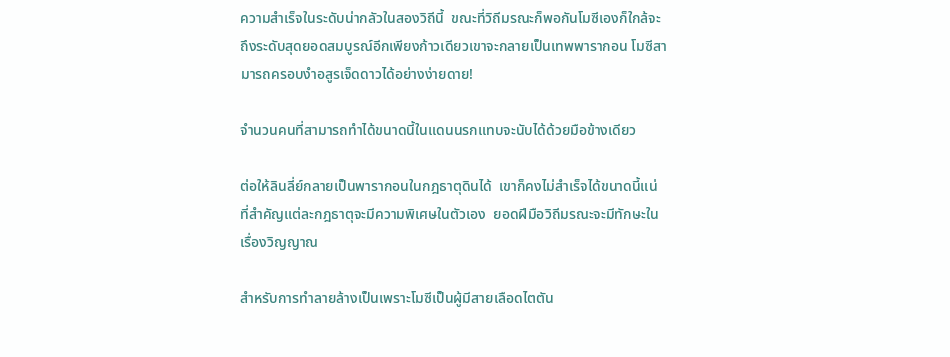ความสำเร็จในระดับน่ากลัวในสองวิถีนี้  ขณะที่วิถีมรณะก็พอกันโมซีเองก็ใกล้จะถึงระดับสุดยอดสมบูรณ์อีกเพียงก้าวเดียวเขาจะกลายเป็นเทพพารากอน โมซีสามารถครอบงำอสูรเจ็ดดาวได้อย่างง่ายดาย!

จำนวนคนที่สามารถทำได้ขนาดนี้ในแดนนรกแทบจะนับได้ด้วยมือข้างเดียว

ต่อให้ลินลี่ย์กลายเป็นพารากอนในกฎธาตุดินได้  เขาก็คงไม่สำเร็จได้ขนาดนี้แน่  ที่สำคัญแต่ละกฎธาตุจะมีความพิเศษในตัวเอง  ยอดฝีมือวิถีมรณะจะมีทักษะในเรื่องวิญญาณ

สำหรับการทำลายล้างเป็นเพราะโมซีเป็นผู้มีสายเลือดไตตัน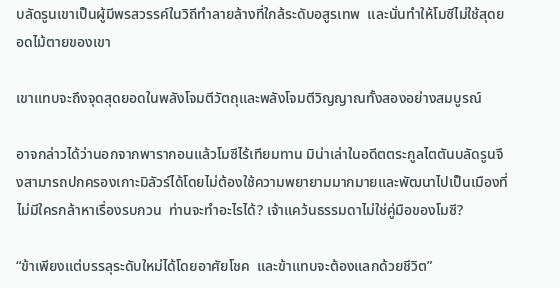บลัดรูนเขาเป็นผู้มีพรสวรรค์ในวิถีทำลายล้างที่ใกล้ระดับอสูรเทพ  และนั่นทำให้โมซีไม่ใช้สุดยอดไม้ตายของเขา

เขาแทบจะถึงจุดสุดยอดในพลังโจมตีวัตถุและพลังโจมตีวิญญาณทั้งสองอย่างสมบูรณ์

อาจกล่าวได้ว่านอกจากพารากอนแล้วโมซีไร้เทียมทาน มิน่าเล่าในอดีตตระกูลไตตันบลัดรูนจึงสามารถปกครองเกาะมิลัวร์ได้โดยไม่ต้องใช้ความพยายามมากมายและพัฒนาไปเป็นเมืองที่ไม่มีใครกล้าหาเรื่องรบกวน  ท่านจะทำอะไรได้? เจ้าแคว้นธรรมดาไม่ใช่คู่มือของโมซี?

“ข้าเพียงแต่บรรลุระดับใหม่ได้โดยอาศัยโชค  และข้าแทบจะต้องแลกด้วยชีวิต”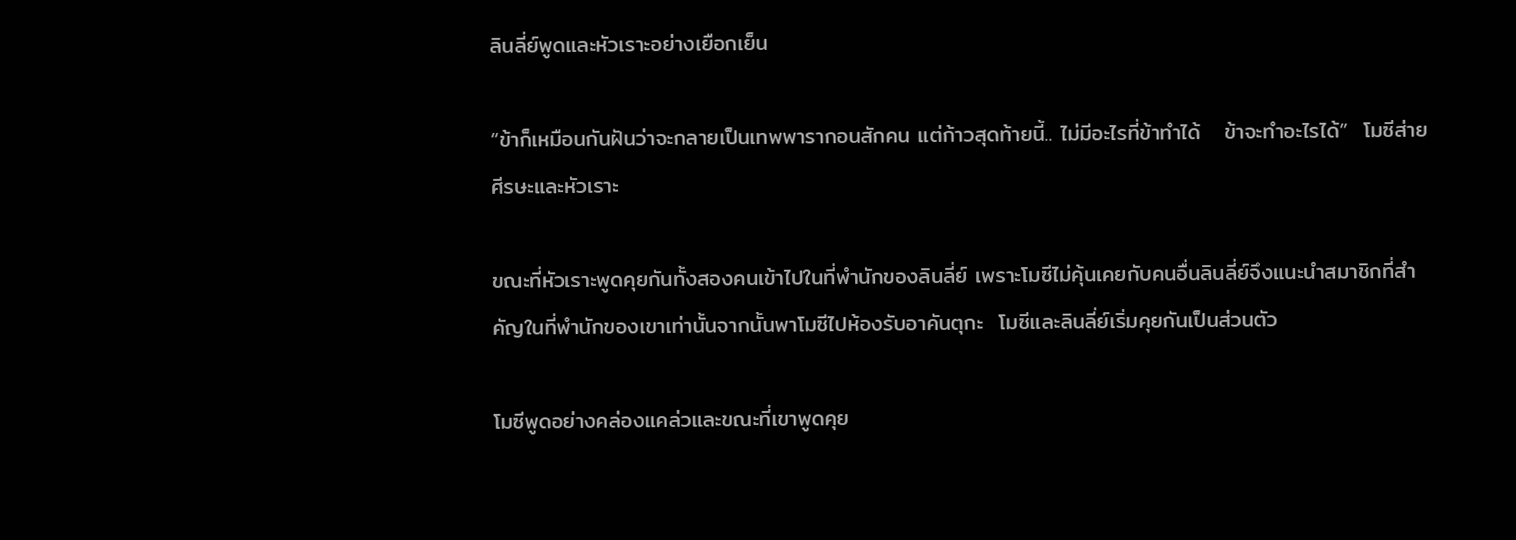ลินลี่ย์พูดและหัวเราะอย่างเยือกเย็น

“ข้าก็เหมือนกันฝันว่าจะกลายเป็นเทพพารากอนสักคน แต่ก้าวสุดท้ายนี้.. ไม่มีอะไรที่ข้าทำได้   ข้าจะทำอะไรได้”  โมซีส่ายศีรษะและหัวเราะ

ขณะที่หัวเราะพูดคุยกันทั้งสองคนเข้าไปในที่พำนักของลินลี่ย์ เพราะโมซีไม่คุ้นเคยกับคนอื่นลินลี่ย์จึงแนะนำสมาชิกที่สำคัญในที่พำนักของเขาเท่านั้นจากนั้นพาโมซีไปห้องรับอาคันตุกะ  โมซีและลินลี่ย์เริ่มคุยกันเป็นส่วนตัว

โมซีพูดอย่างคล่องแคล่วและขณะที่เขาพูดคุย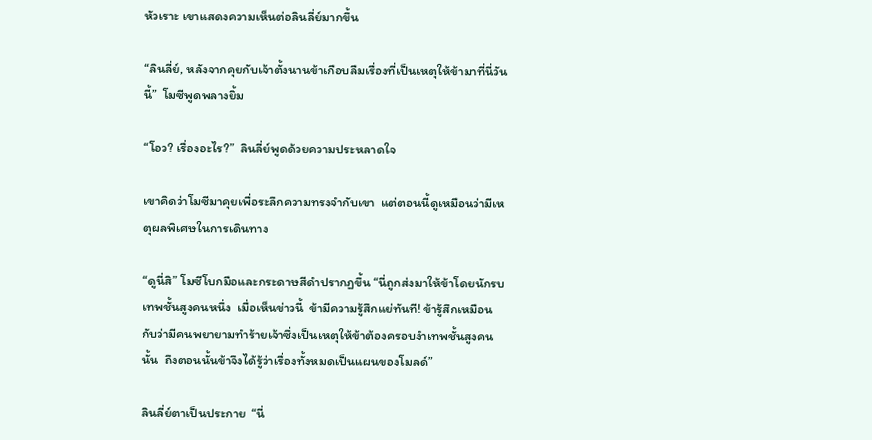หัวเราะ เขาแสดงความเห็นต่อลินลี่ย์มากขึ้น

“ลินลี่ย์, หลังจากคุยกับเจ้าตั้งนานข้าเกือบลืมเรื่องที่เป็นเหตุให้ข้ามาที่นี่วันนี้”  โมซีพูดพลางยิ้ม

“โอว? เรื่องอะไร?”  ลินลี่ย์พูดด้วยความประหลาดใจ

เขาคิดว่าโมซีมาคุยเพื่อระลึกความทรงจำกับเขา  แต่ตอนนี้ดูเหมือนว่ามีเหตุผลพิเศษในการเดินทาง

“ดูนี่สิ” โมซีโบกมือและกระดาษสีดำปรากฏขึ้น “นี่ถูกส่งมาให้ข้าโดยนักรบเทพชั้นสูงคนหนึ่ง  เมื่อเห็นข่าวนี้  ข้ามีความรู้สึกแย่ทันที! ข้ารู้สึกเหมือนกับว่ามีคนพยายามทำร้ายเจ้าซึ่งเป็นเหตุให้ข้าต้องครอบงำเทพชั้นสูงคนนั้น  ถึงตอนนั้นข้าจึงได้รู้ว่าเรื่องทั้งหมดเป็นแผนของโมลด์”

ลินลี่ย์ตาเป็นประกาย  “นี่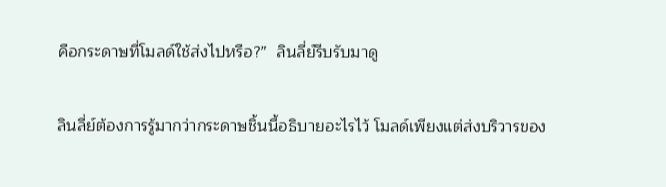คือกระดาษที่โมลด์ใช้ส่งไปหรือ?”  ลินลี่ย์รีบรับมาดู

ลินลี่ย์ต้องการรู้มากว่ากระดาษชิ้นนี้อธิบายอะไรไว้ โมลด์เพียงแต่ส่งบริวารของ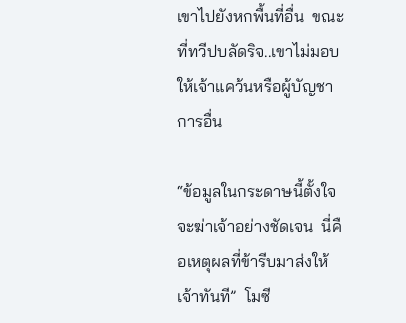เขาไปยังหกพื้นที่อื่น  ขณะที่ทวีปบลัดริจ..เขาไม่มอบให้เจ้าแคว้นหรือผู้บัญชาการอื่น

“ข้อมูลในกระดาษนี้ตั้งใจจะฆ่าเจ้าอย่างชัดเจน  นี่คือเหตุผลที่ข้ารีบมาส่งให้เจ้าทันที”  โมซี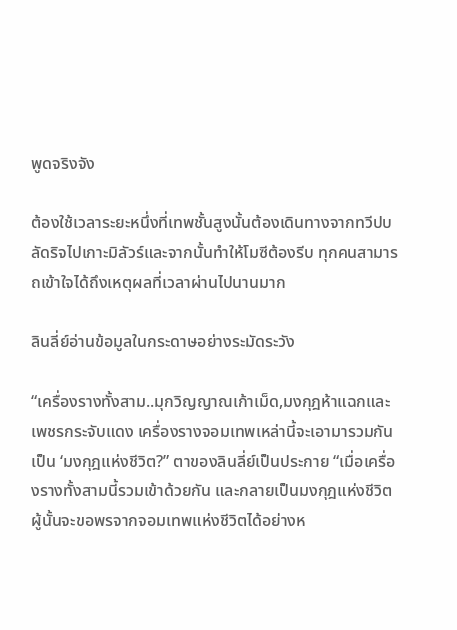พูดจริงจัง

ต้องใช้เวลาระยะหนึ่งที่เทพชั้นสูงนั้นต้องเดินทางจากทวีปบลัดริจไปเกาะมิลัวร์และจากนั้นทำให้โมซีต้องรีบ ทุกคนสามารถเข้าใจได้ถึงเหตุผลที่เวลาผ่านไปนานมาก

ลินลี่ย์อ่านข้อมูลในกระดาษอย่างระมัดระวัง

“เครื่องรางทั้งสาม..มุกวิญญาณเก้าเม็ด,มงกุฎห้าแฉกและเพชรกระจับแดง เครื่องรางจอมเทพเหล่านี้จะเอามารวมกันเป็น ‘มงกุฎแห่งชีวิต?” ตาของลินลี่ย์เป็นประกาย “เมื่อเครื่องรางทั้งสามนี้รวมเข้าด้วยกัน และกลายเป็นมงกุฎแห่งชีวิตผู้นั้นจะขอพรจากจอมเทพแห่งชีวิตได้อย่างห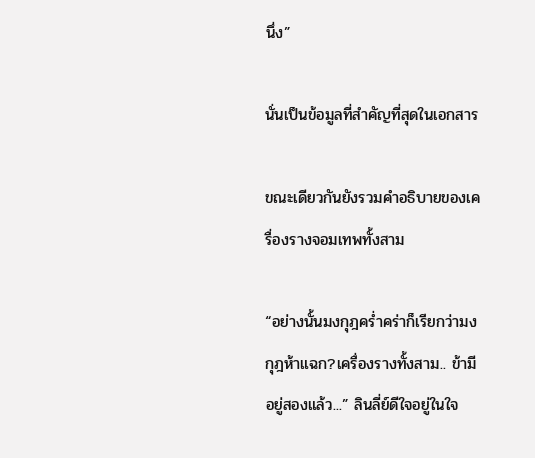นึ่ง”

นั่นเป็นข้อมูลที่สำคัญที่สุดในเอกสาร

ขณะเดียวกันยังรวมคำอธิบายของเครื่องรางจอมเทพทั้งสาม

“อย่างนั้นมงกุฎคร่ำคร่าก็เรียกว่ามงกุฎห้าแฉก?เครื่องรางทั้งสาม.. ข้ามีอยู่สองแล้ว...” ลินลี่ย์ดีใจอยู่ในใจ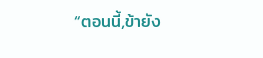“ตอนนี้,ข้ายัง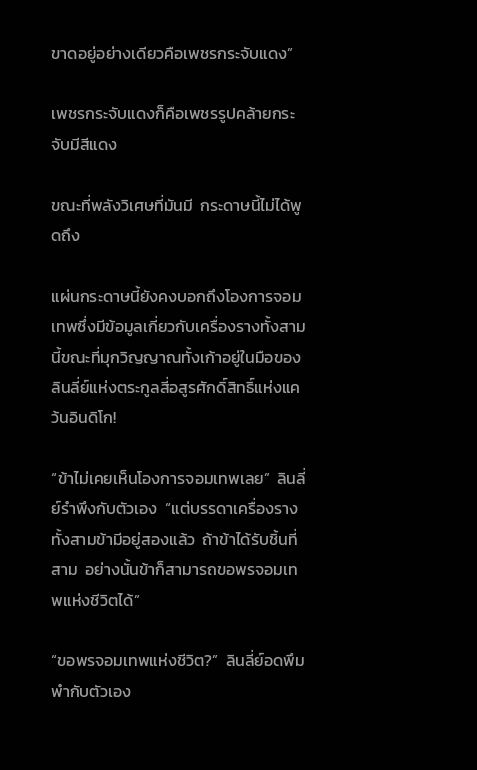ขาดอยู่อย่างเดียวคือเพชรกระจับแดง”

เพชรกระจับแดงก็คือเพชรรูปคล้ายกระจับมีสีแดง

ขณะที่พลังวิเศษที่มันมี  กระดาษนี้ไม่ได้พูดถึง

แผ่นกระดาษนี้ยังคงบอกถึงโองการจอมเทพซึ่งมีข้อมูลเกี่ยวกับเครื่องรางทั้งสามนี้ขณะที่มุกวิญญาณทั้งเก้าอยู่ในมือของลินลี่ย์แห่งตระกูลสี่อสูรศักดิ์สิทธิ์แห่งแคว้นอินดิโก!

“ข้าไม่เคยเห็นโองการจอมเทพเลย”  ลินลี่ย์รำพึงกับตัวเอง  “แต่บรรดาเครื่องรางทั้งสามข้ามีอยู่สองแล้ว  ถ้าข้าได้รับชิ้นที่สาม  อย่างนั้นข้าก็สามารถขอพรจอมเทพแห่งชีวิตได้”

“ขอพรจอมเทพแห่งชีวิต?”  ลินลี่ย์อดพึมพำกับตัวเอง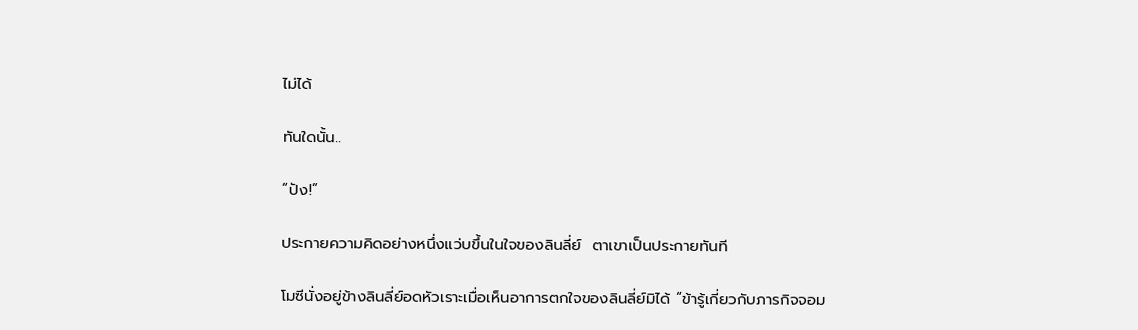ไม่ได้

ทันใดนั้น..

“ปัง!”

ประกายความคิดอย่างหนึ่งแว่บขึ้นในใจของลินลี่ย์  ตาเขาเป็นประกายทันที

โมซีนั่งอยู่ข้างลินลี่ย์อดหัวเราะเมื่อเห็นอาการตกใจของลินลี่ย์มิได้ “ข้ารู้เกี่ยวกับภารกิจจอม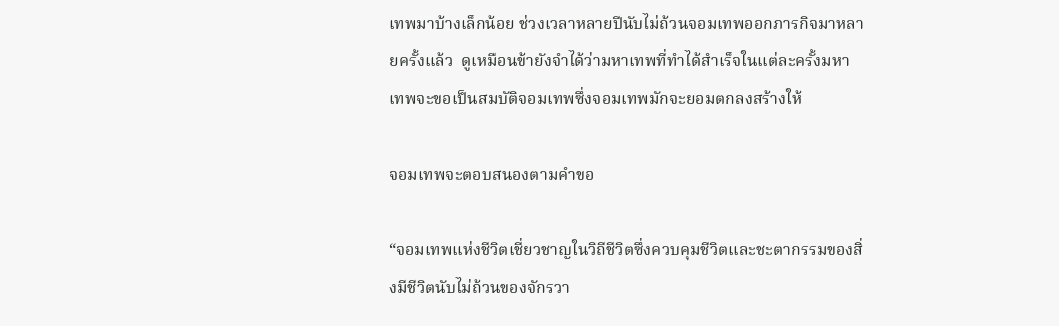เทพมาบ้างเล็กน้อย ช่วงเวลาหลายปีนับไม่ถ้วนจอมเทพออกภารกิจมาหลายครั้งแล้ว  ดูเหมือนข้ายังจำได้ว่ามหาเทพที่ทำได้สำเร็จในแต่ละครั้งมหาเทพจะขอเป็นสมบัติจอมเทพซึ่งจอมเทพมักจะยอมตกลงสร้างให้

จอมเทพจะตอบสนองตามคำขอ

“จอมเทพแห่งชีวิตเชี่ยวชาญในวิถีชีวิตซึ่งควบคุมชีวิตและชะตากรรมของสิ่งมีชีวิตนับไม่ถ้วนของจักรวา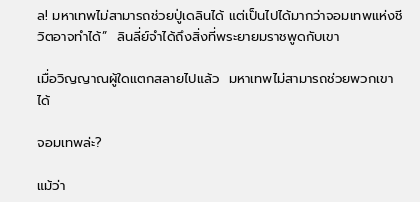ล! มหาเทพไม่สามารถช่วยปู่เดลินได้ แต่เป็นไปได้มากว่าจอมเทพแห่งชีวิตอาจทำได้”  ลินลี่ย์จำได้ถึงสิ่งที่พระยายมราชพูดกับเขา

เมื่อวิญญาณผู้ใดแตกสลายไปแล้ว  มหาเทพไม่สามารถช่วยพวกเขาได้

จอมเทพล่ะ?

แม้ว่า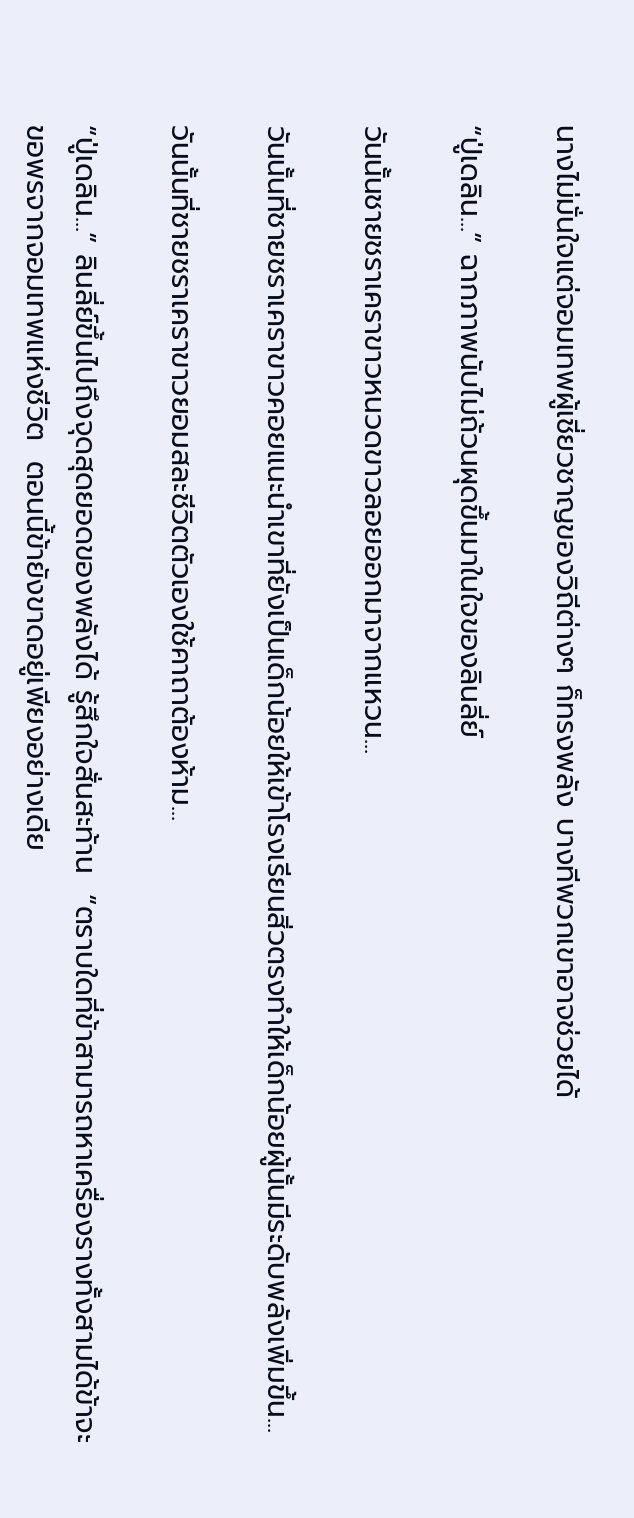นางไม่มั่นใจแต่จอมเทพผู้เชี่ยวชาญของวิถีต่างๆ ก็ทรงพลัง บางทีพวกเขาอาจช่วยได้

“ปู่เดลิน...” ฉากภาพนับไม่ถ้วนผุดขึ้นมาในใจของลินลี่ย์

วันนั้นชายชราเคราขาวหนวดขาวลอยออกมาจากแหวน...

วันนั้นที่ชายชราเคราขาวคอยแนะนำเขาที่ยังเป็นเด็กน้อยให้เข้าโรงเรียนสิ่วตรงทำให้เด็กน้อยผู้นั้นมีระดับพลังเพิ่มขึ้น...

วันนั้นที่ชายชราเคราขาวยอมสละชีวิตตัวเองใช้คาถาต้องห้าม...

“ปู่เดลิน...” ลินลี่ย์ขึ้นไปถึงจุดสุดยอดของพลังได้ รู้สึกใจสั่นสะท้าน  “ตราบใดที่ข้าสามารถหาเครื่องรางทั้งสามได้ข้าจะขอพรจากจอมเทพแห่งชีวิต  ตอนนี้ข้ายังขาดอยู่เพียงอย่างเดีย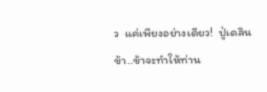ว  แค่เพียงอย่างเดียว!  ปู่เดลิน  ข้า..ข้าจะทำให้ท่าน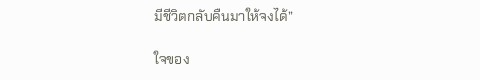มีชีวิตกลับคืนมาให้จงได้”

ใจของ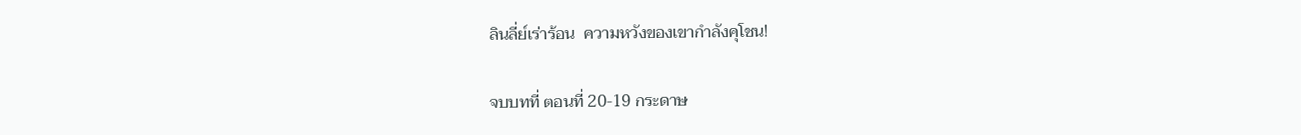ลินลี่ย์เร่าร้อน  ความหวังของเขากำลังคุโชน!

จบบทที่ ตอนที่ 20-19 กระดาษ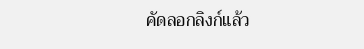คัดลอกลิงก์แล้ว